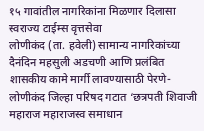१५ गावांतील नागरिकांना मिळणार दिलासा
स्वराज्य टाईम्स वृत्तसेवा
लोणीकंद (ता. हवेली) सामान्य नागरिकांच्या दैनंदिन महसुली अडचणी आणि प्रलंबित शासकीय कामे मार्गी लावण्यासाठी पेरणे-लोणीकंद जिल्हा परिषद गटात ‘छत्रपती शिवाजी महाराज महाराजस्व समाधान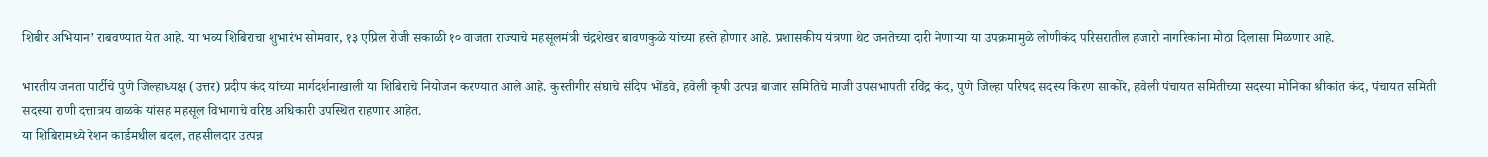शिबीर अभियान’ राबवण्यात येत आहे. या भव्य शिबिराचा शुभारंभ सोमवार, १३ एप्रिल रोजी सकाळी १० वाजता राज्याचे महसूलमंत्री चंद्रशेखर बावणकुळे यांच्या हस्ते होणार आहे. प्रशासकीय यंत्रणा थेट जनतेच्या दारी नेणाऱ्या या उपक्रमामुळे लोणीकंद परिसरातील हजारो नागरिकांना मोठा दिलासा मिळणार आहे.

भारतीय जनता पार्टीचे पुणे जिल्हाध्यक्ष (उत्तर) प्रदीप कंद यांच्या मार्गदर्शनाखाली या शिबिराचे नियोजन करण्यात आले आहे. कुस्तीगीर संघाचे संदिप भोंडवे, हवेली कृषी उत्पन्न बाजार समितिचे माजी उपसभापती रविंद्र कंद, पुणे जिल्हा परिषद सदस्य किरण साकोरे, हवेली पंचायत समितीच्या सदस्या मोनिका श्रीकांत कंद, पंचायत समिती सदस्या राणी दत्तात्रय वाळके यांसह महसूल विभागाचे वरिष्ठ अधिकारी उपस्थित राहणार आहेत.
या शिबिरामध्ये रेशन कार्डमधील बदल, तहसीलदार उत्पन्न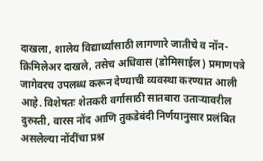दाखला, शालेय विद्यार्थ्यांसाठी लागणारे जातीचे व नॉन-क्रिमिलेअर दाखले, तसेच अधिवास (डोमिसाईल) प्रमाणपत्रे जागेवरच उपलब्ध करून देण्याची व्यवस्था करण्यात आली आहे. विशेषतः शेतकरी वर्गासाठी सातबारा उताऱ्यावरील दुरुस्ती, वारस नोंद आणि तुकडेबंदी निर्णयानुसार प्रलंबित असलेल्या नोंदींचा प्रश्न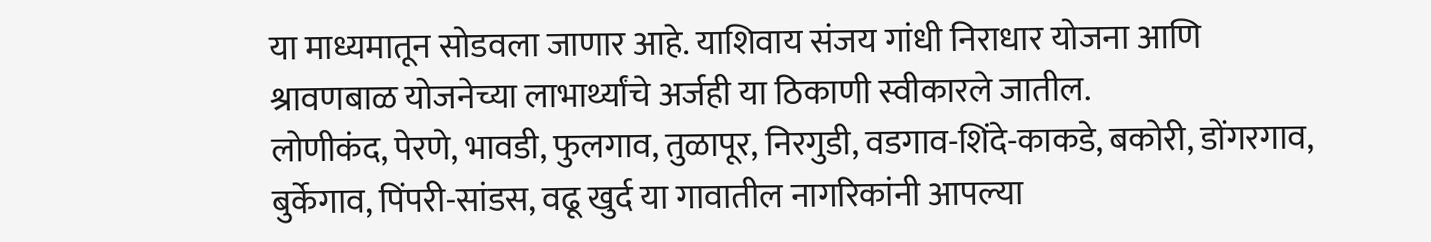या माध्यमातून सोडवला जाणार आहे. याशिवाय संजय गांधी निराधार योजना आणि श्रावणबाळ योजनेच्या लाभार्थ्यांचे अर्जही या ठिकाणी स्वीकारले जातील.
लोणीकंद, पेरणे, भावडी, फुलगाव, तुळापूर, निरगुडी, वडगाव-शिंदे-काकडे, बकोरी, डोंगरगाव, बुर्केगाव, पिंपरी-सांडस, वढू खुर्द या गावातील नागरिकांनी आपल्या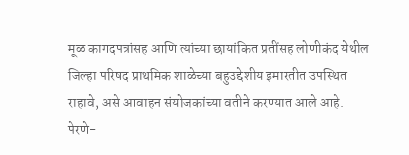मूळ कागदपत्रांसह आणि त्यांच्या छायांकित प्रतींसह लोणीकंद येथील जिल्हा परिषद प्राथमिक शाळेच्या बहुउद्देशीय इमारतीत उपस्थित राहावे, असे आवाहन संयोजकांच्या वतीने करण्यात आले आहे.
पेरणे-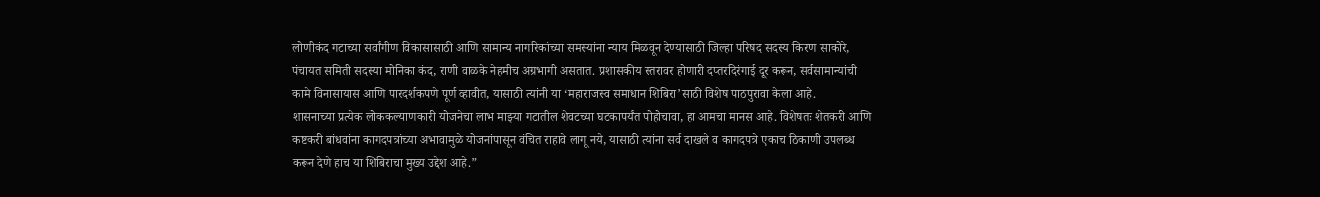लोणीकंद गटाच्या सर्वांगीण विकासासाठी आणि सामान्य नागरिकांच्या समस्यांना न्याय मिळवून देण्यासाठी जिल्हा परिषद सदस्य किरण साकोरे, पंचायत समिती सदस्या मोनिका कंद, राणी वाळके नेहमीच अग्रभागी असतात. प्रशासकीय स्तरावर होणारी दप्तरदिरंगाई दूर करून, सर्वसामान्यांची कामे विनासायास आणि पारदर्शकपणे पूर्ण व्हावीत, यासाठी त्यांनी या ‘महाराजस्व समाधान शिबिरा’साठी विशेष पाठपुरावा केला आहे.
शासनाच्या प्रत्येक लोककल्याणकारी योजनेचा लाभ माझ्या गटातील शेवटच्या घटकापर्यंत पोहोचावा, हा आमचा मानस आहे. विशेषतः शेतकरी आणि कष्टकरी बांधवांना कागदपत्रांच्या अभावामुळे योजनांपासून वंचित राहावे लागू नये, यासाठी त्यांना सर्व दाखले व कागदपत्रे एकाच ठिकाणी उपलब्ध करून देणे हाच या शिबिराचा मुख्य उद्देश आहे.”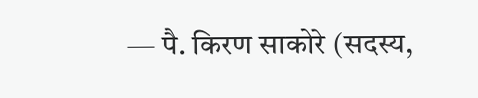— पै. किरण साकोरे (सदस्य,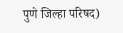पुणे जिल्हा परिषद)